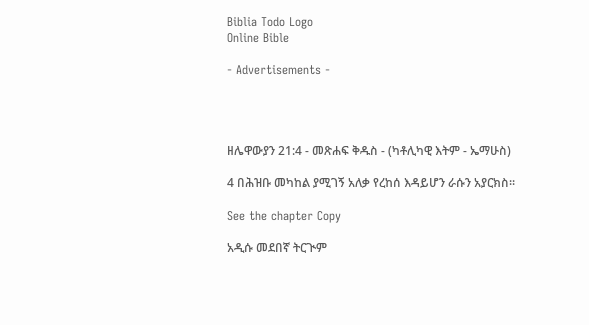Biblia Todo Logo
Online Bible

- Advertisements -




ዘሌዋውያን 21:4 - መጽሐፍ ቅዱስ - (ካቶሊካዊ እትም - ኤማሁስ)

4 በሕዝቡ መካከል ያሚገኝ አለቃ የረከሰ እዳይሆን ራሱን አያርክስ።

See the chapter Copy

አዲሱ መደበኛ ትርጒም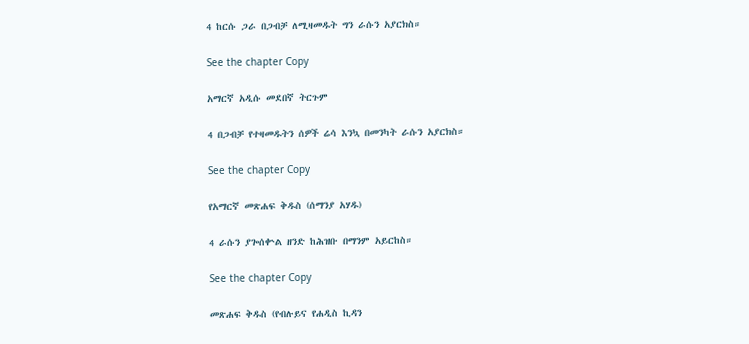4 ከርሱ ጋራ በጋብቻ ለሚዛመዱት ግን ራሱን አያርክስ።

See the chapter Copy

አማርኛ አዲሱ መደበኛ ትርጉም

4 በጋብቻ የተዛመዱትን ሰዎች ሬሳ እንኳ በመንካት ራሱን አያርክስ።

See the chapter Copy

የአማርኛ መጽሐፍ ቅዱስ (ሰማንያ አሃዱ)

4 ራሱን ያጐሰቍል ዘንድ ከሕዝቡ በማንም አይርከስ።

See the chapter Copy

መጽሐፍ ቅዱስ (የብሉይና የሐዲስ ኪዳን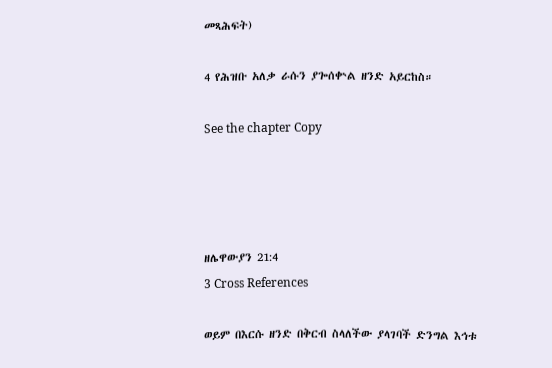መጻሕፍት)

4 የሕዝቡ አለቃ ራሱን ያጐሰቍል ዘንድ አይርከስ።

See the chapter Copy




ዘሌዋውያን 21:4
3 Cross References

ወይም በእርሱ ዘንድ በቅርብ ስላለችው ያላገባች ድንግል እኅቱ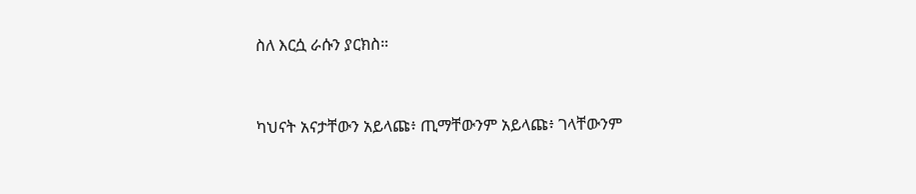ስለ እርሷ ራሱን ያርክስ።


ካህናት አናታቸውን አይላጩ፥ ጢማቸውንም አይላጩ፥ ገላቸውንም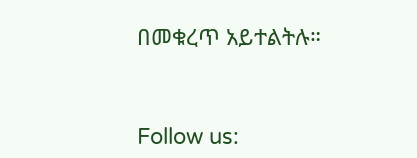በመቁረጥ አይተልትሉ።


Follow us: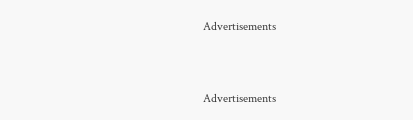Advertisements


Advertisements